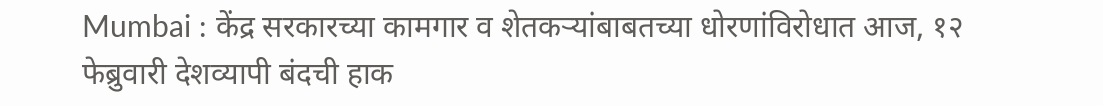Mumbai : केंद्र सरकारच्या कामगार व शेतकऱ्यांबाबतच्या धोरणांविरोधात आज, १२ फेब्रुवारी देशव्यापी बंदची हाक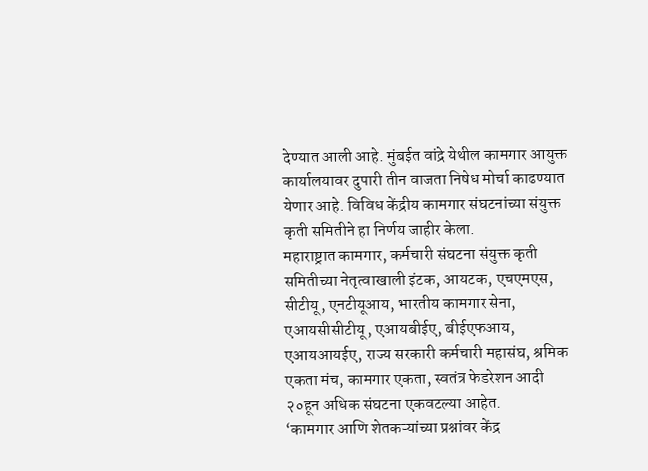देण्यात आली आहे. मुंबईत वांद्रे येथील कामगार आयुक्त कार्यालयावर दुपारी तीन वाजता निषेध मोर्चा काढण्यात येणार आहे. विविध केंद्रीय कामगार संघटनांच्या संयुक्त कृती समितीने हा निर्णय जाहीर केला.
महाराष्ट्रात कामगार, कर्मचारी संघटना संयुक्त कृती समितीच्या नेतृत्वाखाली इंटक, आयटक, एचएमएस, सीटीयू, एनटीयूआय, भारतीय कामगार सेना, एआयसीसीटीयू, एआयबीईए, बीईएफआय, एआयआयईए, राज्य सरकारी कर्मचारी महासंघ, श्रमिक एकता मंच, कामगार एकता, स्वतंत्र फेडरेशन आदी २०हून अधिक संघटना एकवटल्या आहेत.
‘कामगार आणि शेतकऱ्यांच्या प्रश्नांवर केंद्र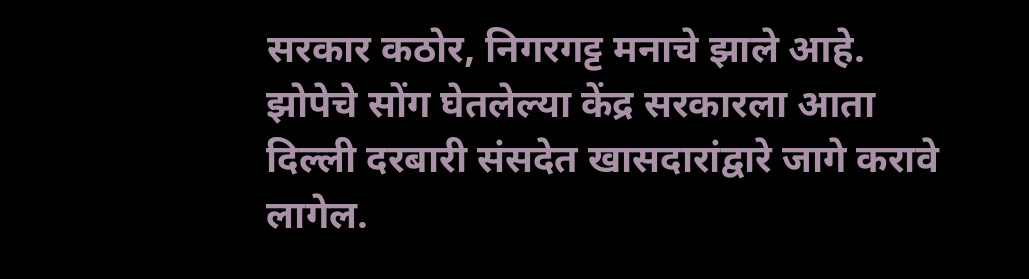सरकार कठोर, निगरगट्ट मनाचे झाले आहे. झोपेचे सोंग घेतलेल्या केंद्र सरकारला आता दिल्ली दरबारी संसदेत खासदारांद्वारे जागे करावे लागेल.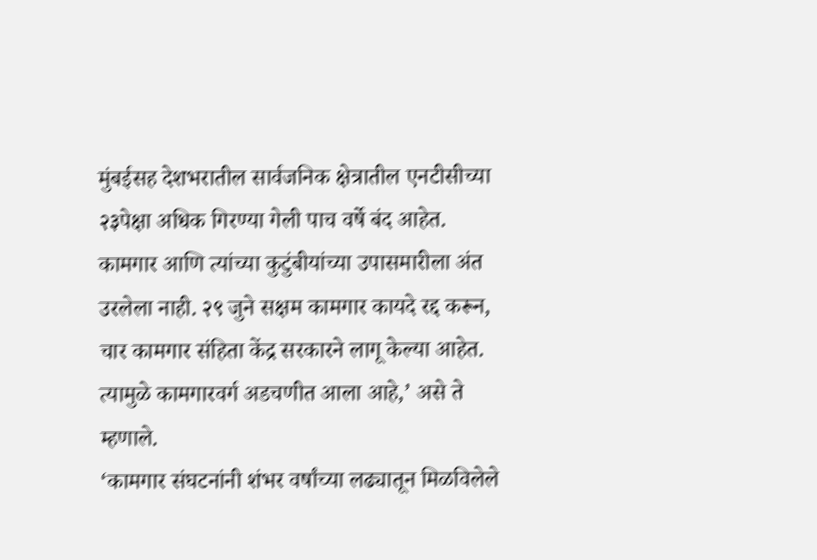मुंबईसह देशभरातील सार्वजनिक क्षेत्रातील एनटीसीच्या २३पेक्षा अधिक गिरण्या गेली पाच वर्षे बंद आहेत. कामगार आणि त्यांच्या कुटुंबीयांच्या उपासमारीला अंत उरलेला नाही. २९ जुने सक्षम कामगार कायदे रद्द करून, चार कामगार संहिता केंद्र सरकारने लागू केल्या आहेत. त्यामुळे कामगारवर्ग अडचणीत आला आहे,’ असे ते म्हणाले.
‘कामगार संघटनांनी शंभर वर्षांच्या लढ्यातून मिळविलेले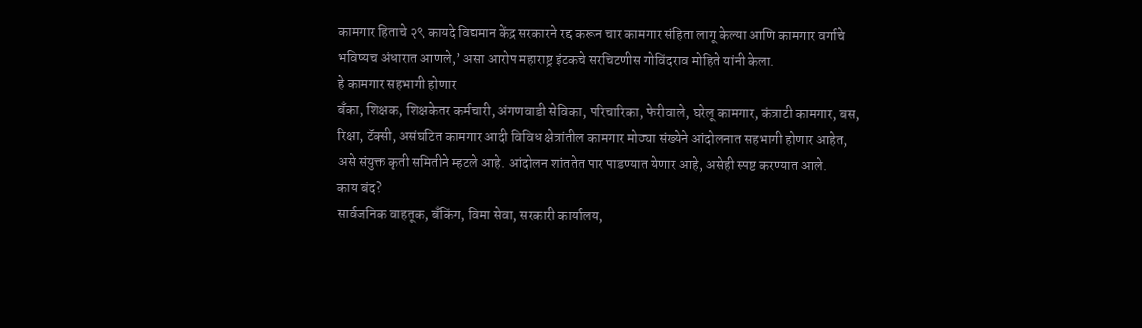कामगार हिताचे २९ कायदे विद्यमान केंद्र सरकारने रद्द करून चार कामगार संहिता लागू केल्या आणि कामगार वर्गाचे भविष्यच अंधारात आणले,’ असा आरोप महाराष्ट्र इंटकचे सरचिटणीस गोविंदराव मोहिते यांनी केला.
हे कामगार सहभागी होणार
बँका, शिक्षक, शिक्षकेतर कर्मचारी, अंगणवाडी सेविका, परिचारिका, फेरीवाले, घरेलू कामगार, कंत्राटी कामगार, बस, रिक्षा, टॅक्सी, असंघटित कामगार आदी विविध क्षेत्रांतील कामगार मोठ्या संख्येने आंदोलनात सहभागी होणार आहेत, असे संयुक्त कृती समितीने म्हटले आहे. आंदोलन शांततेत पार पाडण्यात येणार आहे, असेही स्पष्ट करण्यात आले.
काय बंद?
सार्वजनिक वाहतूक, बॅंकिंग, विमा सेवा, सरकारी कार्यालय,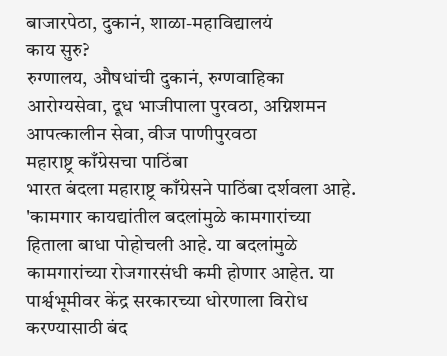बाजारपेठा, दुकानं, शाळा-महाविद्यालयं
काय सुरु?
रुग्णालय, औषधांची दुकानं, रुग्णवाहिका आरोग्यसेवा, दूध भाजीपाला पुरवठा, अग्निशमन आपत्कालीन सेवा, वीज पाणीपुरवठा
महाराष्ट्र काँग्रेसचा पाठिंबा
भारत बंदला महाराष्ट्र काँग्रेसने पाठिंबा दर्शवला आहे. 'कामगार कायद्यांतील बदलांमुळे कामगारांच्या हिताला बाधा पोहोचली आहे. या बदलांमुळे कामगारांच्या रोजगारसंधी कमी होणार आहेत. या पार्श्वभूमीवर केंद्र सरकारच्या धोरणाला विरोध करण्यासाठी बंद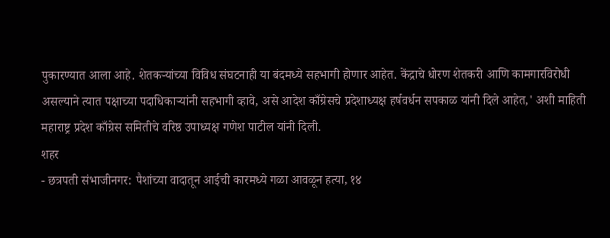पुकारण्यात आला आहे. शेतकऱ्यांच्या विविध संघटनाही या बंदमध्ये सहभागी होणार आहेत. केंद्राचे धोरण शेतकरी आणि कामगारविरोधी असल्याने त्यात पक्षाच्या पदाधिकाऱ्यांनी सहभागी व्हावे, असे आदेश काँग्रेसचे प्रदेशाध्यक्ष हर्षवर्धन सपकाळ यांनी दिले आहेत,' अशी माहिती महाराष्ट्र प्रदेश काँग्रेस समितीचे वरिष्ठ उपाध्यक्ष गणेश पाटील यांनी दिली.
शहर
- छत्रपती संभाजीनगर: पैशांच्या वादातून आईची कारमध्ये गळा आवळून हत्या, १४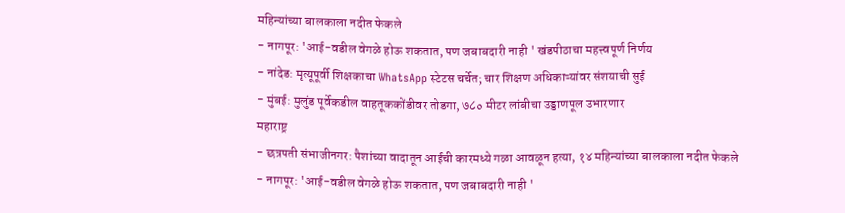महिन्यांच्या बालकाला नदीत फेकले
- नागपूर: 'आई-वडील वेगळे होऊ शकतात, पण जबाबदारी नाही ' खंडपीठाचा महत्त्वपूर्ण निर्णय
- नांदेड: मृत्यूपूर्वी शिक्षकाचा WhatsApp स्टेटस चर्चेत; चार शिक्षण अधिकाऱ्यांवर संशयाची सुई
- मुंबई: मुलुंड पूर्वेकडील वाहतूककोंडीवर तोडगा, ७८० मीटर लांबीचा उड्डाणपूल उभारणार
महाराष्ट्र
- छत्रपती संभाजीनगर: पैशांच्या वादातून आईची कारमध्ये गळा आवळून हत्या, १४ महिन्यांच्या बालकाला नदीत फेकले
- नागपूर: 'आई-वडील वेगळे होऊ शकतात, पण जबाबदारी नाही '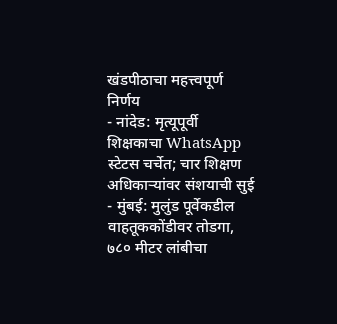खंडपीठाचा महत्त्वपूर्ण निर्णय
- नांदेड: मृत्यूपूर्वी शिक्षकाचा WhatsApp स्टेटस चर्चेत; चार शिक्षण अधिकाऱ्यांवर संशयाची सुई
- मुंबई: मुलुंड पूर्वेकडील वाहतूककोंडीवर तोडगा, ७८० मीटर लांबीचा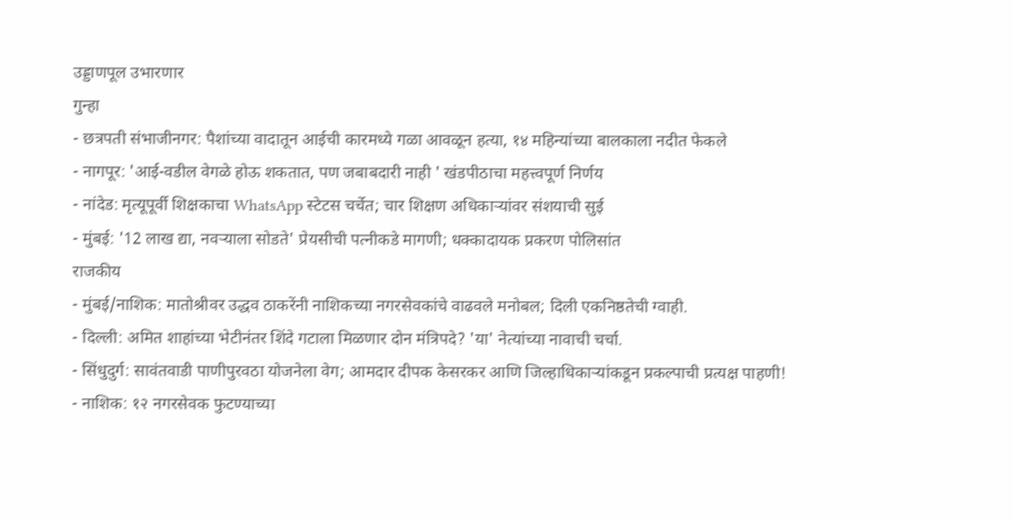उड्डाणपूल उभारणार
गुन्हा
- छत्रपती संभाजीनगर: पैशांच्या वादातून आईची कारमध्ये गळा आवळून हत्या, १४ महिन्यांच्या बालकाला नदीत फेकले
- नागपूर: 'आई-वडील वेगळे होऊ शकतात, पण जबाबदारी नाही ' खंडपीठाचा महत्त्वपूर्ण निर्णय
- नांदेड: मृत्यूपूर्वी शिक्षकाचा WhatsApp स्टेटस चर्चेत; चार शिक्षण अधिकाऱ्यांवर संशयाची सुई
- मुंबई: '12 लाख द्या, नवऱ्याला सोडते' प्रेयसीची पत्नीकडे मागणी; धक्कादायक प्रकरण पोलिसांत
राजकीय
- मुंबई/नाशिक: मातोश्रीवर उद्धव ठाकरेंनी नाशिकच्या नगरसेवकांचे वाढवले मनोबल; दिली एकनिष्ठतेची ग्वाही.
- दिल्ली: अमित शाहांच्या भेटीनंतर शिंदे गटाला मिळणार दोन मंत्रिपदे? 'या' नेत्यांच्या नावाची चर्चा.
- सिंधुदुर्ग: सावंतवाडी पाणीपुरवठा योजनेला वेग; आमदार दीपक केसरकर आणि जिल्हाधिकाऱ्यांकडून प्रकल्पाची प्रत्यक्ष पाहणी!
- नाशिक: १२ नगरसेवक फुटण्याच्या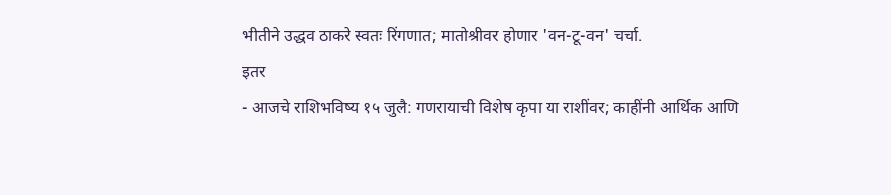भीतीने उद्धव ठाकरे स्वतः रिंगणात; मातोश्रीवर होणार 'वन-टू-वन' चर्चा.
इतर
- आजचे राशिभविष्य १५ जुलै: गणरायाची विशेष कृपा या राशींवर; काहींनी आर्थिक आणि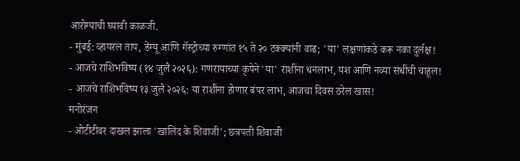आरोग्याची घ्यावी काळजी.
- मुंबई: व्हायरल ताप, डेंग्यू आणि गॅस्ट्रोच्या रुग्णांत १५ ते २० टक्क्यांनी वाढ; 'या' लक्षणांकडे करू नका दुर्लक्ष!
- आजचे राशिभविष्य (१४ जुलै २०२६): गणरायाच्या कृपेने 'या' राशींना धनलाभ, यश आणि नव्या संधींची चाहूल!
- आजचे राशिभविष्य १३ जुलै २०२६: या राशींना होणार बंपर लाभ, आजचा दिवस ठरेल खास!
मनोरंजन
- ओटीटीवर दाखल झाला 'खालिद के शिवाजी'; छत्रपती शिवाजी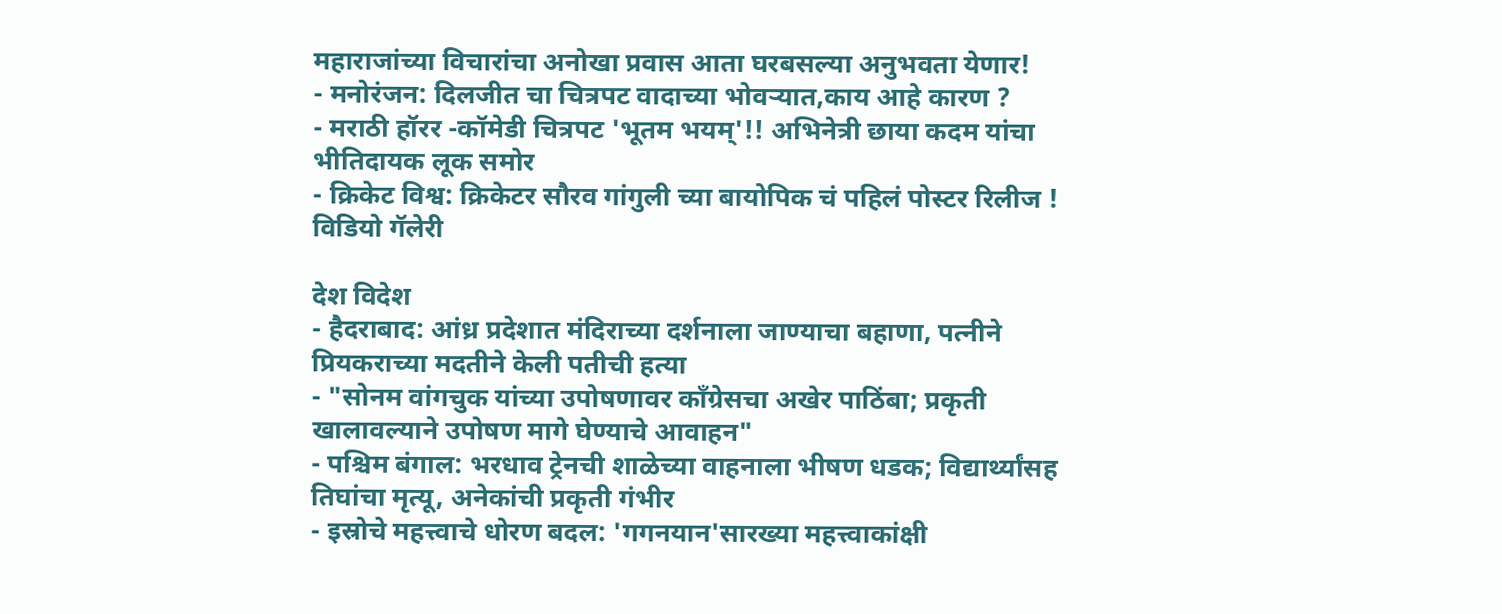महाराजांच्या विचारांचा अनोखा प्रवास आता घरबसल्या अनुभवता येणार!
- मनोरंजन: दिलजीत चा चित्रपट वादाच्या भोवऱ्यात,काय आहे कारण ?
- मराठी हॉरर -कॉमेडी चित्रपट 'भूतम भयम्'!! अभिनेत्री छाया कदम यांचा भीतिदायक लूक समोर
- क्रिकेट विश्व: क्रिकेटर सौरव गांगुली च्या बायोपिक चं पहिलं पोस्टर रिलीज !
विडियो गॅलेरी

देश विदेश
- हैदराबाद: आंध्र प्रदेशात मंदिराच्या दर्शनाला जाण्याचा बहाणा, पत्नीने प्रियकराच्या मदतीने केली पतीची हत्या
- "सोनम वांगचुक यांच्या उपोषणावर काँग्रेसचा अखेर पाठिंबा; प्रकृती खालावल्याने उपोषण मागे घेण्याचे आवाहन"
- पश्चिम बंगाल: भरधाव ट्रेनची शाळेच्या वाहनाला भीषण धडक; विद्यार्थ्यांसह तिघांचा मृत्यू, अनेकांची प्रकृती गंभीर
- इस्रोचे महत्त्वाचे धोरण बदल: 'गगनयान'सारख्या महत्त्वाकांक्षी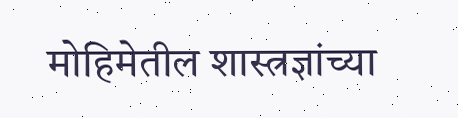मोहिमेतील शास्त्रज्ञांच्या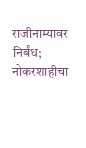राजीनाम्यावर निर्बंध; नोकरशाहीचा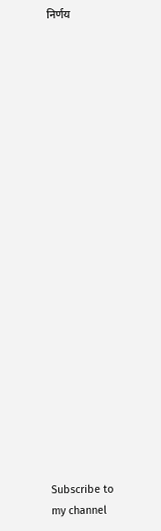निर्णय





















Subscribe to my channel